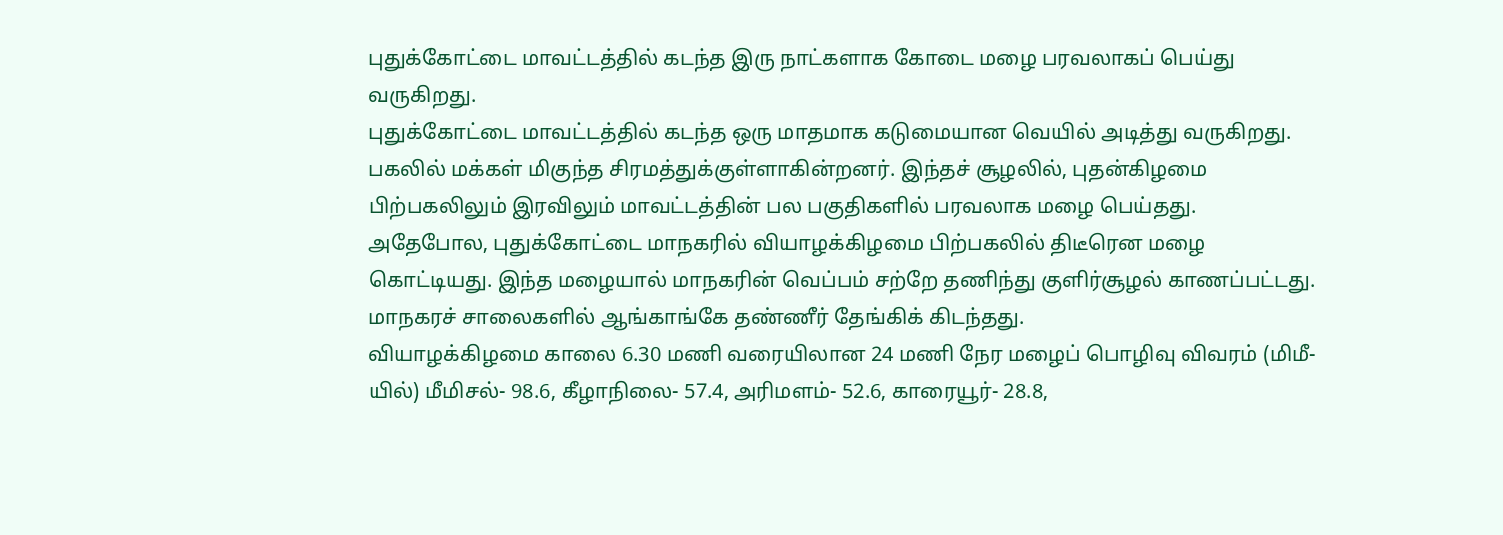புதுக்கோட்டை மாவட்டத்தில் கடந்த இரு நாட்களாக கோடை மழை பரவலாகப் பெய்து வருகிறது.
புதுக்கோட்டை மாவட்டத்தில் கடந்த ஒரு மாதமாக கடுமையான வெயில் அடித்து வருகிறது. பகலில் மக்கள் மிகுந்த சிரமத்துக்குள்ளாகின்றனர். இந்தச் சூழலில், புதன்கிழமை பிற்பகலிலும் இரவிலும் மாவட்டத்தின் பல பகுதிகளில் பரவலாக மழை பெய்தது.
அதேபோல, புதுக்கோட்டை மாநகரில் வியாழக்கிழமை பிற்பகலில் திடீரென மழை கொட்டியது. இந்த மழையால் மாநகரின் வெப்பம் சற்றே தணிந்து குளிர்சூழல் காணப்பட்டது. மாநகரச் சாலைகளில் ஆங்காங்கே தண்ணீர் தேங்கிக் கிடந்தது.
வியாழக்கிழமை காலை 6.30 மணி வரையிலான 24 மணி நேர மழைப் பொழிவு விவரம் (மிமீ-யில்) மீமிசல்- 98.6, கீழாநிலை- 57.4, அரிமளம்- 52.6, காரையூர்- 28.8,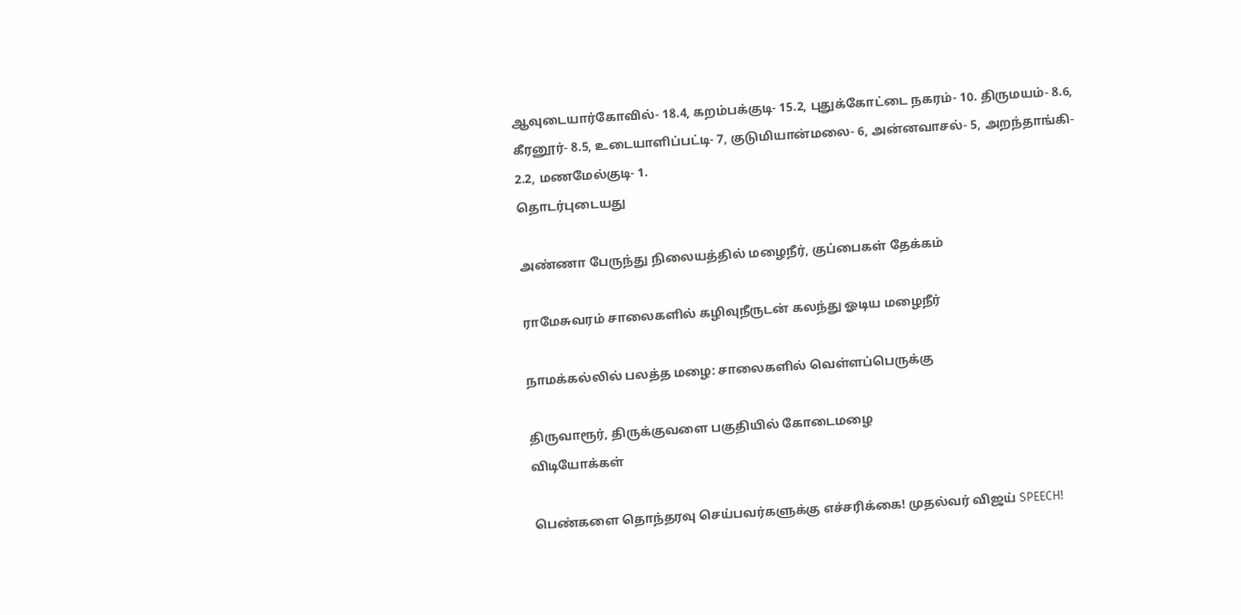ஆவுடையார்கோவில்- 18.4, கறம்பக்குடி- 15.2, புதுக்கோட்டை நகரம்- 10. திருமயம்- 8.6, கீரனூர்- 8.5, உடையாளிப்பட்டி- 7, குடுமியான்மலை- 6, அன்னவாசல்- 5, அறந்தாங்கி- 2.2, மணமேல்குடி- 1.
தொடர்புடையது

அண்ணா பேருந்து நிலையத்தில் மழைநீர், குப்பைகள் தேக்கம்

ராமேசுவரம் சாலைகளில் கழிவுநீருடன் கலந்து ஓடிய மழைநீர்

நாமக்கல்லில் பலத்த மழை: சாலைகளில் வெள்ளப்பெருக்கு

திருவாரூர், திருக்குவளை பகுதியில் கோடைமழை
விடியோக்கள்

பெண்களை தொந்தரவு செய்பவர்களுக்கு எச்சரிக்கை! முதல்வர் விஜய் SPEECH!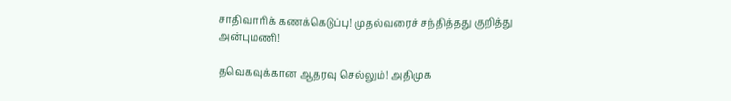சாதிவாரிக் கணக்கெடுப்பு! முதல்வரைச் சந்தித்தது குறித்து அன்புமணி!

தவெகவுக்கான ஆதரவு செல்லும்! அதிமுக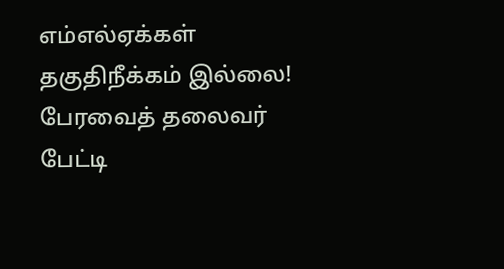எம்எல்ஏக்கள் தகுதிநீக்கம் இல்லை! பேரவைத் தலைவர் பேட்டி